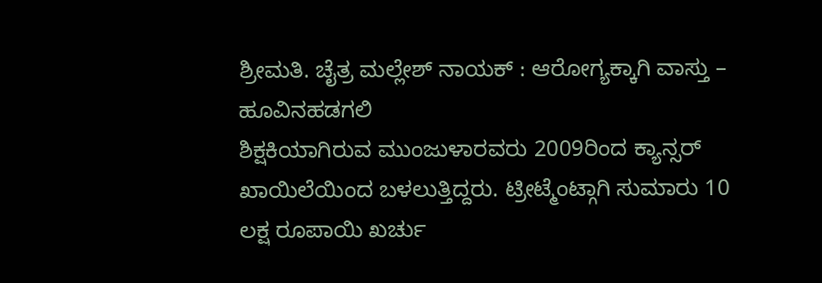ಶ್ರೀಮತಿ. ಚೈತ್ರ ಮಲ್ಲೇಶ್ ನಾಯಕ್ : ಆರೋಗ್ಯಕ್ಕಾಗಿ ವಾಸ್ತು – ಹೂವಿನಹಡಗಲಿ
ಶಿಕ್ಷಕಿಯಾಗಿರುವ ಮುಂಜುಳಾರವರು 2009ರಿಂದ ಕ್ಯಾನ್ಸರ್ ಖಾಯಿಲೆಯಿಂದ ಬಳಲುತ್ತಿದ್ದರು. ಟ್ರೀಟ್ಮೆಂಟ್ಗಾಗಿ ಸುಮಾರು 10 ಲಕ್ಷ ರೂಪಾಯಿ ಖರ್ಚು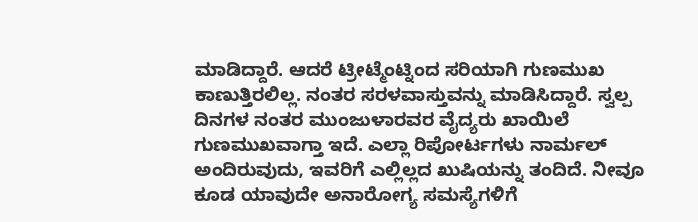ಮಾಡಿದ್ದಾರೆ. ಆದರೆ ಟ್ರೀಟ್ಮೆಂಟ್ನಿಂದ ಸರಿಯಾಗಿ ಗುಣಮುಖ ಕಾಣುತ್ತಿರಲಿಲ್ಲ. ನಂತರ ಸರಳವಾಸ್ತುವನ್ನು ಮಾಡಿಸಿದ್ದಾರೆ. ಸ್ವಲ್ಪ ದಿನಗಳ ನಂತರ ಮುಂಜುಳಾರವರ ವೈದ್ಯರು ಖಾಯಿಲೆ ಗುಣಮುಖವಾಗ್ತಾ ಇದೆ. ಎಲ್ಲಾ ರಿಪೋರ್ಟಗಳು ನಾರ್ಮಲ್ ಅಂದಿರುವುದು, ಇವರಿಗೆ ಎಲ್ಲಿಲ್ಲದ ಖುಷಿಯನ್ನು ತಂದಿದೆ. ನೀವೂ ಕೂಡ ಯಾವುದೇ ಅನಾರೋಗ್ಯ ಸಮಸ್ಯೆಗಳಿಗೆ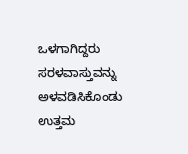ಒಳಗಾಗಿದ್ದರು ಸರಳವಾಸ್ತುವನ್ನು ಅಳವಡಿಸಿಕೊಂಡು ಉತ್ತಮ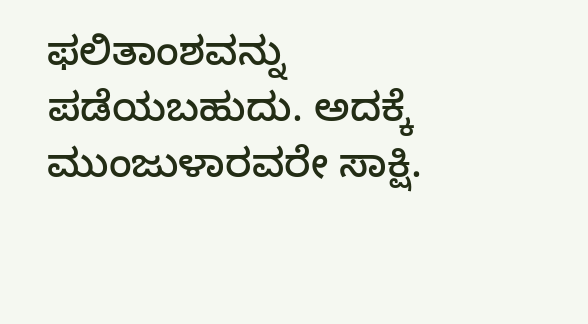ಫಲಿತಾಂಶವನ್ನು ಪಡೆಯಬಹುದು. ಅದಕ್ಕೆ ಮುಂಜುಳಾರವರೇ ಸಾಕ್ಷಿ.